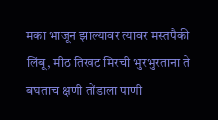मका भाजून झाल्यावर त्यावर मस्तपैकी लिंबू, मीठ तिखट मिरची भुरभुरताना ते बघताच क्षणी तोंडाला पाणी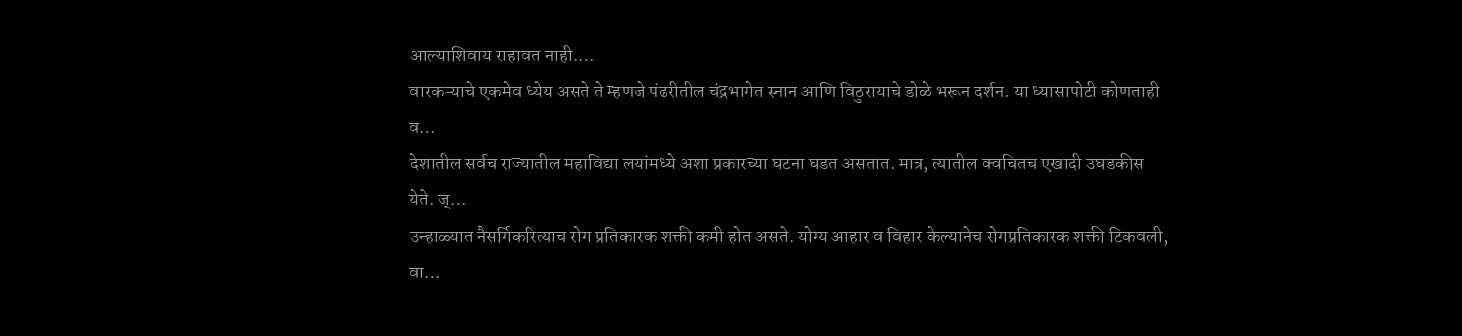आल्याशिवाय राहावत नाही.…
वारकऱ्याचे एकमेव ध्येय असते ते म्हणजे पंढरीतील चंद्रभागेत स्नान आणि विठुरायाचे डोळे भरून दर्शन. या ध्यासापोटी कोणताही व…
देशातील सर्वच राज्यातील महाविद्या लयांमध्ये अशा प्रकारच्या घटना घडत असतात. मात्र, त्यातील क्वचितच एखादी उघडकीस येते. ज्…
उन्हाळ्यात नैसर्गिकरित्याच रोग प्रतिकारक शक्ती कमी होत असते. योग्य आहार व विहार केल्यानेच रोगप्रतिकारक शक्ती टिकवली, वा…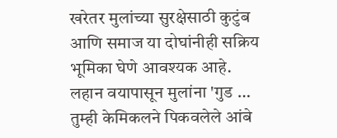खरेतर मुलांच्या सुरक्षेसाठी कुटुंब आणि समाज या दोघांनीही सक्रिय भूमिका घेणे आवश्यक आहे. लहान वयापासून मुलांना 'गुड …
तुम्ही केमिकलने पिकवलेले आंबे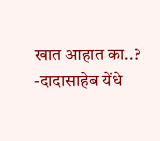खात आहात का..? -दादासाहेब येंधे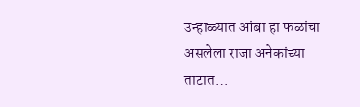उन्हाळ्यात आंबा हा फळांचा असलेला राजा अनेकांच्या ताटात…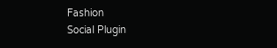Fashion
Social Plugin